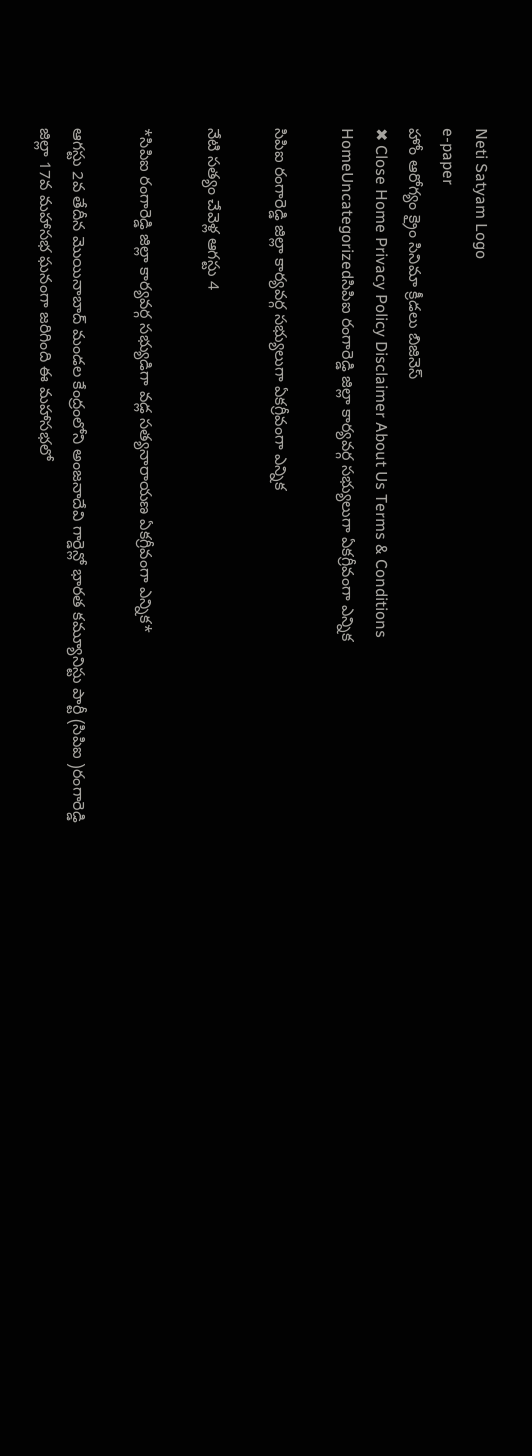Neti Satyam Logo
e-paper
హోం ఆరోగ్యం క్రైం సినిమా క్రీడలు బిజినెస్
✖ Close Home Privacy Policy Disclaimer About Us Terms & Conditions
HomeUncategorizedసిపిఐ రంగారెడ్డి జిల్లా కార్యవర్గ సభ్యులుగా ఏకగ్రీవంగా ఎన్నిక

సిపిఐ రంగారెడ్డి జిల్లా కార్యవర్గ సభ్యులుగా ఏకగ్రీవంగా ఎన్నిక

నేటి సత్యం చేవెళ్ల ఆగస్టు 4

*సిపిఐ రంగారెడ్డి జిల్లా కార్యవర్గ సభ్యుడిగా వడ్ల సత్యనారాయణ ఏకగ్రీవంగా ఎన్నిక*

ఆగస్టు 2వ తేదీన మొయినాబాద్ మండల కేంద్రంలోని అంజనాదేవి గార్డెన్లో భారత కమ్యూనిస్టు పార్టీ (సిపిఐ )రంగారెడ్డి జిల్లా 17వ మహాసభ ఘనంగా జరిగింది ఈ మహాసభలో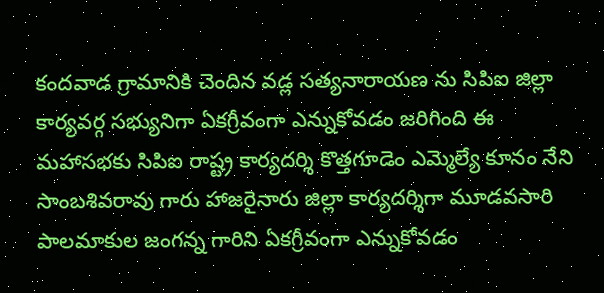కందవాడ గ్రామానికి చెందిన వడ్ల సత్యనారాయణ ను సిపిఐ జిల్లా కార్యవర్గ సభ్యునిగా ఏకగ్రీవంగా ఎన్నుకోవడం జరిగింది ఈ మహాసభకు సిపిఐ రాష్ట్ర కార్యదర్శి కొత్తగూడెం ఎమ్మెల్యే కూనం నేని సాంబశివరావు గారు హాజరైనారు జిల్లా కార్యదర్శిగా మూడవసారి పాలమాకుల జంగన్న గారిని ఏకగ్రీవంగా ఎన్నుకోవడం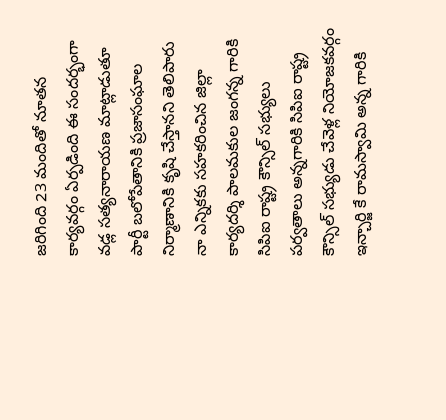జరిగింది 23 మందితో నూతన కార్యవర్గం ఏర్పడింది ఈ సందర్భంగా వడ్ల సత్యనారాయణ మాట్లాడుతూ పార్టీ బలోపేతానికి ప్రజాసంఘాల నిర్మాణానికి కృషి చేస్తానని తెలిపారు నా ఎన్నికకు సహకరించిన జిల్లా కార్యదర్శి పాలమకుల జంగన్న గారికి సిపిఐ రాష్ట్ర కౌన్సిల్ సభ్యులు పర్వతాలు అన్నగారికి సిపిఐ రాష్ట్ర కౌన్సిల్ సభ్యుడు చేవెళ్ల నియోజకవర్గం ఇన్చార్జి కే రామస్వామి అన్న గారికి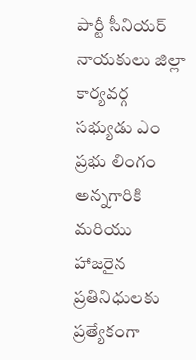పార్టీ సీనియర్ నాయకులు జిల్లా కార్యవర్గ సభ్యుడు ఎం ప్రభు లింగం అన్నగారికి మరియు హాజరైన ప్రతినిధులకు ప్రత్యేకంగా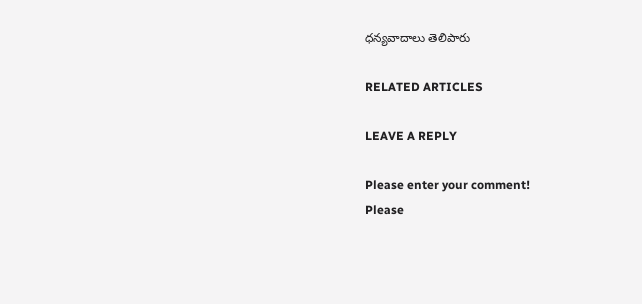ధన్యవాదాలు తెలిపారు

RELATED ARTICLES

LEAVE A REPLY

Please enter your comment!
Please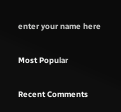enter your name here

Most Popular

Recent Comments